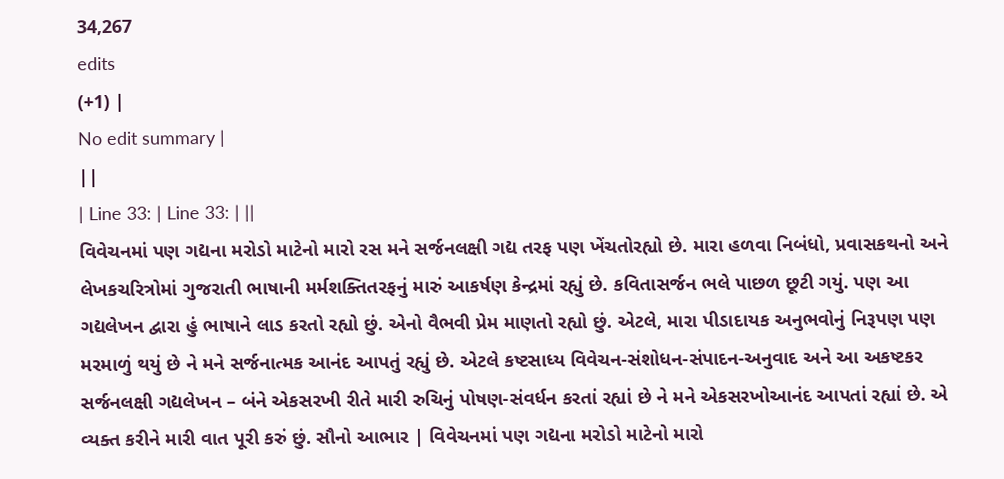34,267
edits
(+1) |
No edit summary |
||
| Line 33: | Line 33: | ||
વિવેચનમાં પણ ગદ્યના મરોડો માટેનો મારો રસ મને સર્જનલક્ષી ગદ્ય તરફ પણ ખેંચતોરહ્યો છે. મારા હળવા નિબંધો, પ્રવાસકથનો અને લેખકચરિત્રોમાં ગુજરાતી ભાષાની મર્મશક્તિતરફનું મારું આકર્ષણ કેન્દ્રમાં રહ્યું છે. કવિતાસર્જન ભલે પાછળ છૂટી ગયું. પણ આ ગદ્યલેખન દ્વારા હું ભાષાને લાડ કરતો રહ્યો છું. એનો વૈભવી પ્રેમ માણતો રહ્યો છું. એટલે, મારા પીડાદાયક અનુભવોનું નિરૂપણ પણ મરમાળું થયું છે ને મને સર્જનાત્મક આનંદ આપતું રહ્યું છે. એટલે કષ્ટસાધ્ય વિવેચન-સંશોધન-સંપાદન-અનુવાદ અને આ અકષ્ટકર સર્જનલક્ષી ગદ્યલેખન – બંને એકસરખી રીતે મારી રુચિનું પોષણ-સંવર્ધન કરતાં રહ્યાં છે ને મને એકસરખોઆનંદ આપતાં રહ્યાં છે. એ વ્યક્ત કરીને મારી વાત પૂરી કરું છું. સૌનો આભાર | વિવેચનમાં પણ ગદ્યના મરોડો માટેનો મારો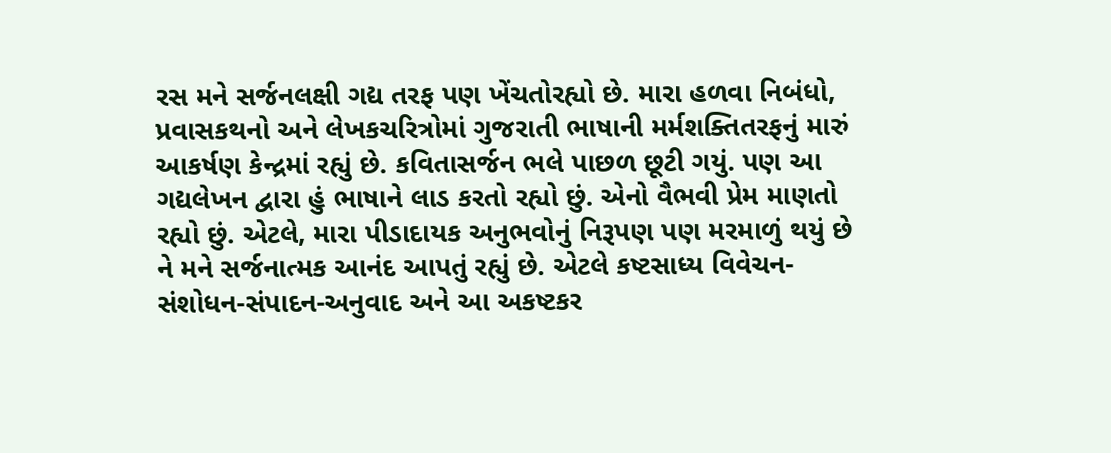રસ મને સર્જનલક્ષી ગદ્ય તરફ પણ ખેંચતોરહ્યો છે. મારા હળવા નિબંધો, પ્રવાસકથનો અને લેખકચરિત્રોમાં ગુજરાતી ભાષાની મર્મશક્તિતરફનું મારું આકર્ષણ કેન્દ્રમાં રહ્યું છે. કવિતાસર્જન ભલે પાછળ છૂટી ગયું. પણ આ ગદ્યલેખન દ્વારા હું ભાષાને લાડ કરતો રહ્યો છું. એનો વૈભવી પ્રેમ માણતો રહ્યો છું. એટલે, મારા પીડાદાયક અનુભવોનું નિરૂપણ પણ મરમાળું થયું છે ને મને સર્જનાત્મક આનંદ આપતું રહ્યું છે. એટલે કષ્ટસાધ્ય વિવેચન-સંશોધન-સંપાદન-અનુવાદ અને આ અકષ્ટકર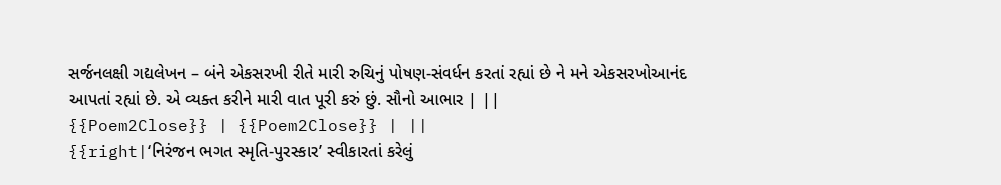સર્જનલક્ષી ગદ્યલેખન – બંને એકસરખી રીતે મારી રુચિનું પોષણ-સંવર્ધન કરતાં રહ્યાં છે ને મને એકસરખોઆનંદ આપતાં રહ્યાં છે. એ વ્યક્ત કરીને મારી વાત પૂરી કરું છું. સૌનો આભાર | ||
{{Poem2Close}} | {{Poem2Close}} | ||
{{right|‘નિરંજન ભગત સ્મૃતિ-પુરસ્કાર’ સ્વીકારતાં કરેલું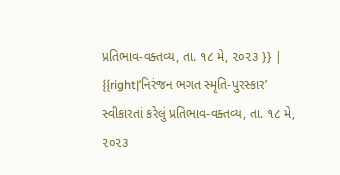પ્રતિભાવ-વક્તવ્ય, તા. ૧૮ મે, ૨૦૨૩ }} | {{right|‘નિરંજન ભગત સ્મૃતિ-પુરસ્કાર’ સ્વીકારતાં કરેલું પ્રતિભાવ-વક્તવ્ય, તા. ૧૮ મે, ૨૦૨૩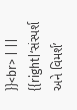}}<br> | ||
{{right|‘સંસ્પર્શ અને વિમર્શ’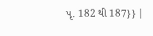પૃ. 182 થી 187}} |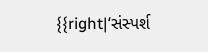{{right|‘સંસ્પર્શ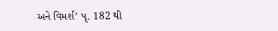અને વિમર્શ’ પૃ. 182 થી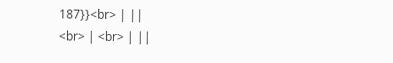187}}<br> | ||
<br> | <br> | ||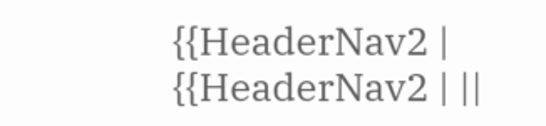{{HeaderNav2 | {{HeaderNav2 | ||